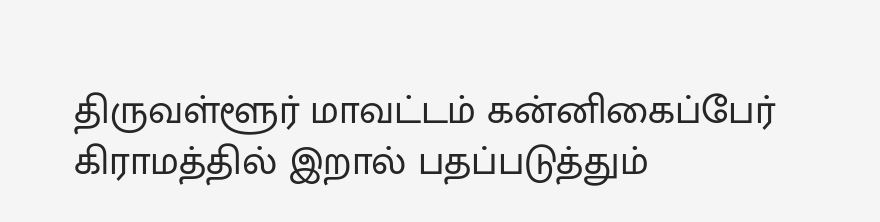திருவள்ளூர் மாவட்டம் கன்னிகைப்பேர் கிராமத்தில் இறால் பதப்படுத்தும்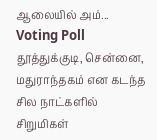ஆலையில் அம்...
Voting Poll
தூத்துக்குடி, சென்னை, மதுராந்தகம் என கடந்த சில நாட்களில் சிறுமிகள்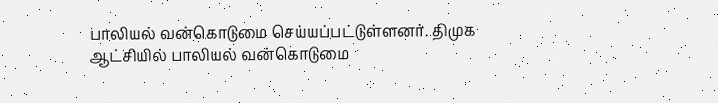பாலியல் வன்கொடுமை செய்யப்பட்டுள்ளனர். திமுக ஆட்சியில் பாலியல் வன்கொடுமை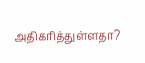அதிகரித்துள்ளதா?